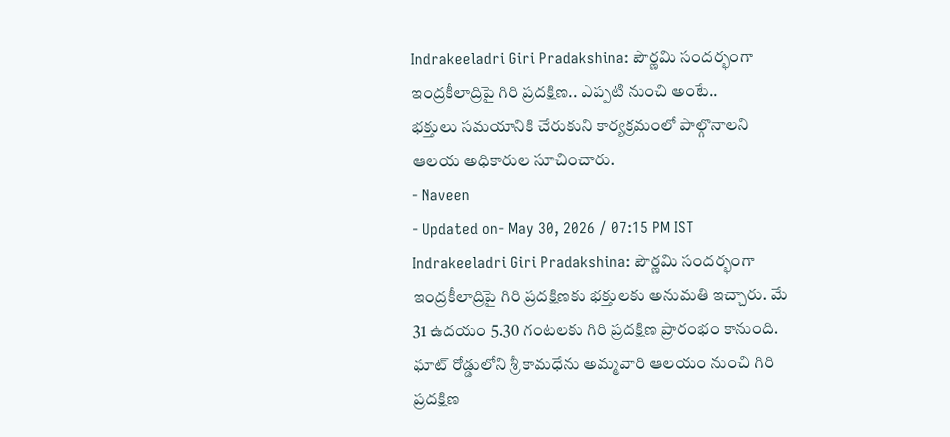Indrakeeladri Giri Pradakshina: పౌర్ణమి సందర్భంగా ఇంద్రకీలాద్రిపై గిరి ప్రదక్షిణ.. ఎప్పటి నుంచి అంటే..
భక్తులు సమయానికి చేరుకుని కార్యక్రమంలో పాల్గొనాలని ఆలయ అధికారుల సూచించారు.
- Naveen
- Updated on- May 30, 2026 / 07:15 PM IST
Indrakeeladri Giri Pradakshina: పౌర్ణమి సందర్భంగా ఇంద్రకీలాద్రిపై గిరి ప్రదక్షిణకు భక్తులకు అనుమతి ఇచ్చారు. మే 31 ఉదయం 5.30 గంటలకు గిరి ప్రదక్షిణ ప్రారంభం కానుంది. ఘాట్ రోడ్డులోని శ్రీ కామధేను అమ్మవారి ఆలయం నుంచి గిరి ప్రదక్షిణ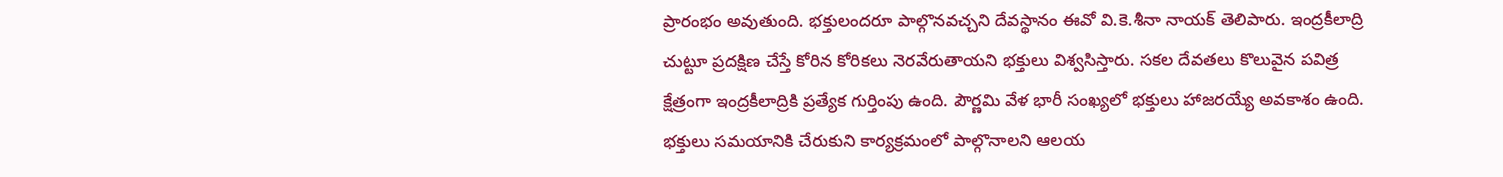ప్రారంభం అవుతుంది. భక్తులందరూ పాల్గొనవచ్చని దేవస్థానం ఈవో వి.కె.శీనా నాయక్ తెలిపారు. ఇంద్రకీలాద్రి చుట్టూ ప్రదక్షిణ చేస్తే కోరిన కోరికలు నెరవేరుతాయని భక్తులు విశ్వసిస్తారు. సకల దేవతలు కొలువైన పవిత్ర క్షేత్రంగా ఇంద్రకీలాద్రికి ప్రత్యేక గుర్తింపు ఉంది. పౌర్ణమి వేళ భారీ సంఖ్యలో భక్తులు హాజరయ్యే అవకాశం ఉంది. భక్తులు సమయానికి చేరుకుని కార్యక్రమంలో పాల్గొనాలని ఆలయ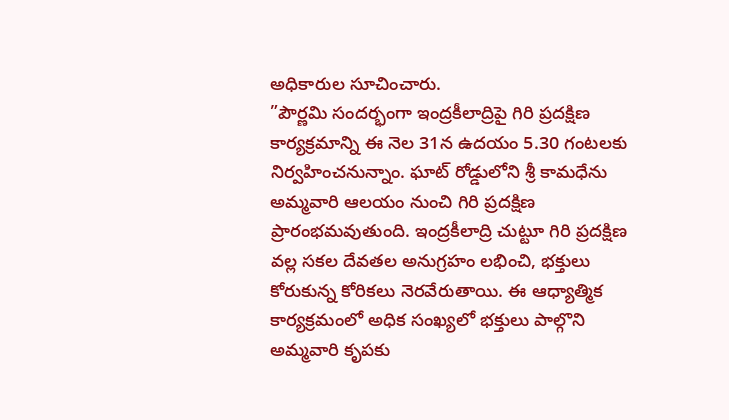అధికారుల సూచించారు.
”పౌర్ణమి సందర్భంగా ఇంద్రకీలాద్రిపై గిరి ప్రదక్షిణ కార్యక్రమాన్ని ఈ నెల 31న ఉదయం 5.30 గంటలకు నిర్వహించనున్నాం. ఘాట్ రోడ్డులోని శ్రీ కామధేను అమ్మవారి ఆలయం నుంచి గిరి ప్రదక్షిణ ప్రారంభమవుతుంది. ఇంద్రకీలాద్రి చుట్టూ గిరి ప్రదక్షిణ వల్ల సకల దేవతల అనుగ్రహం లభించి, భక్తులు కోరుకున్న కోరికలు నెరవేరుతాయి. ఈ ఆధ్యాత్మిక కార్యక్రమంలో అధిక సంఖ్యలో భక్తులు పాల్గొని అమ్మవారి కృపకు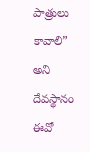పాత్రులు కావాలి” అని దేవస్థానం ఈవో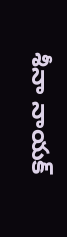శీనా నాయక్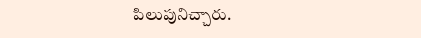పిలుపునిచ్చారు.